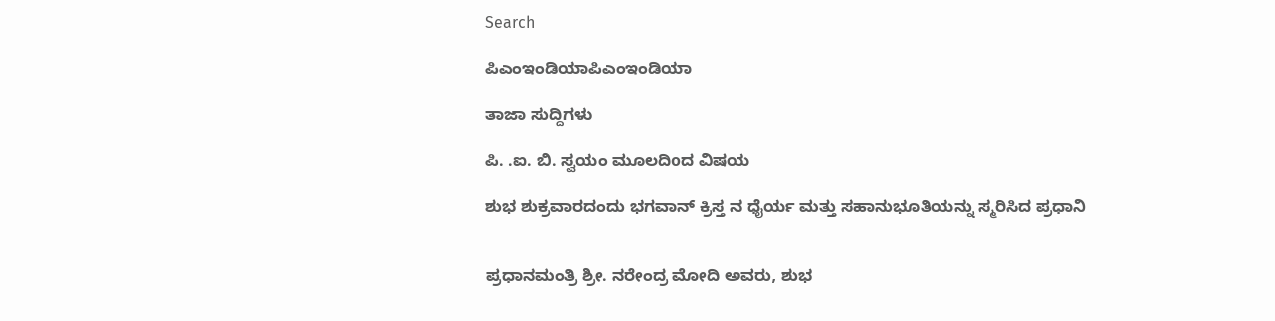Search

ಪಿಎಂಇಂಡಿಯಾಪಿಎಂಇಂಡಿಯಾ

ತಾಜಾ ಸುದ್ದಿಗಳು

ಪಿ. .ಐ. ಬಿ. ಸ್ವಯಂ ಮೂಲದಿoದ ವಿಷಯ

ಶುಭ ಶುಕ್ರವಾರದಂದು ಭಗವಾನ್ ಕ್ರಿಸ್ತ ನ ಧೈರ್ಯ ಮತ್ತು ಸಹಾನುಭೂತಿಯನ್ನು ಸ್ಮರಿಸಿದ ಪ್ರಧಾನಿ


ಪ್ರಧಾನಮಂತ್ರಿ ಶ್ರೀ. ನರೇಂದ್ರ ಮೋದಿ ಅವರು, ಶುಭ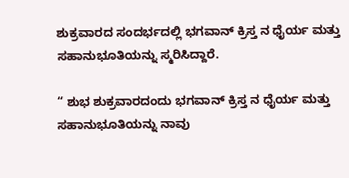ಶುಕ್ರವಾರದ ಸಂದರ್ಭದಲ್ಲಿ ಭಗವಾನ್ ಕ್ರಿಸ್ತ ನ ಧೈರ್ಯ ಮತ್ತು ಸಹಾನುಭೂತಿಯನ್ನು ಸ್ಮರಿಸಿದ್ದಾರೆ.

“ ಶುಭ ಶುಕ್ರವಾರದಂದು ಭಗವಾನ್ ಕ್ರಿಸ್ತ ನ ಧೈರ್ಯ ಮತ್ತು ಸಹಾನುಭೂತಿಯನ್ನು ನಾವು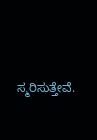ಸ್ಮರಿಸುತ್ತೇವೆ.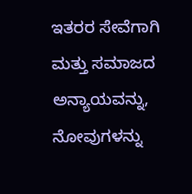ಇತರರ ಸೇವೆಗಾಗಿ ಮತ್ತು ಸಮಾಜದ ಅನ್ಯಾಯವನ್ನು, ನೋವುಗಳನ್ನು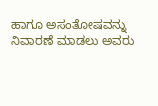ಹಾಗೂ ಅಸಂತೋಷವನ್ನು ನಿವಾರಣೆ ಮಾಡಲು ಅವರು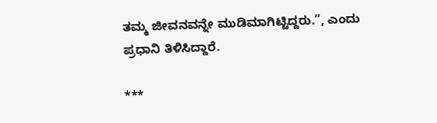ತಮ್ಮ ಜೀವನವನ್ನೇ ಮುಡಿಮಾಗಿಟ್ಟಿದ್ದರು.”, ಎಂದು ಪ್ರಧಾನಿ ತಿಳಿಸಿದ್ದಾರೆ.

***